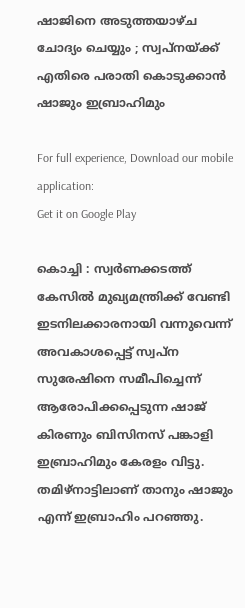ഷാജിനെ അടുത്തയാഴ്ച ചോദ്യം ചെയ്യും ; സ്വപ്നയ്ക്ക് എതിരെ പരാതി കൊടുക്കാൻ ഷാജും ഇബ്രാഹിമും

For full experience, Download our mobile application:
Get it on Google Play

കൊച്ചി : സ്വർണക്കടത്ത് കേസിൽ മുഖ്യമന്ത്രിക്ക് വേണ്ടി ഇടനിലക്കാരനായി വന്നുവെന്ന് അവകാശപ്പെട്ട് സ്വപ്ന സുരേഷിനെ സമീപിച്ചെന്ന് ആരോപിക്കപ്പെടുന്ന ഷാജ് കിരണും ബിസിനസ് പങ്കാളി ഇബ്രാഹിമും കേരളം വിട്ടു. തമിഴ്നാട്ടിലാണ് താനും ഷാജും എന്ന് ഇബ്രാഹിം പറഞ്ഞു.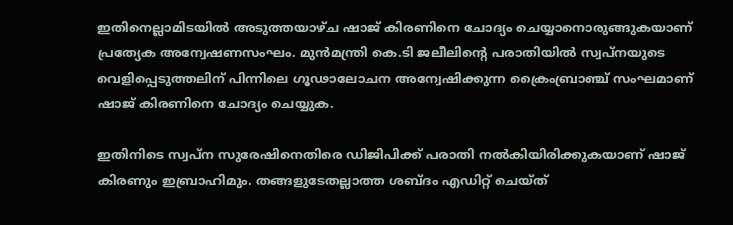ഇതിനെല്ലാമിടയിൽ അടുത്തയാഴ്ച ഷാജ് കിരണിനെ ചോദ്യം ചെയ്യാനൊരുങ്ങുകയാണ് പ്രത്യേക അന്വേഷണസംഘം. മുൻമന്ത്രി കെ.ടി ജലീലിന്റെ പരാതിയിൽ സ്വപ്നയുടെ വെളിപ്പെടുത്തലിന് പിന്നിലെ ഗൂഢാലോചന അന്വേഷിക്കുന്ന ക്രൈംബ്രാഞ്ച് സംഘമാണ് ഷാജ് കിരണിനെ ചോദ്യം ചെയ്യുക.

ഇതിനിടെ സ്വപ്ന സുരേഷിനെതിരെ ഡിജിപിക്ക് പരാതി നൽകിയിരിക്കുകയാണ് ഷാജ് കിരണും ഇബ്രാഹിമും. തങ്ങളുടേതല്ലാത്ത ശബ്ദം എഡിറ്റ് ചെയ്ത്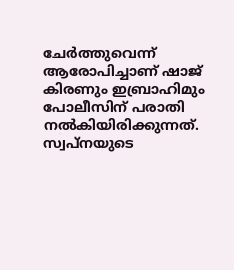ചേർത്തുവെന്ന് ആരോപിച്ചാണ് ഷാജ് കിരണും ഇബ്രാഹിമും പോലീസിന് പരാതി നൽകിയിരിക്കുന്നത്. സ്വപ്നയുടെ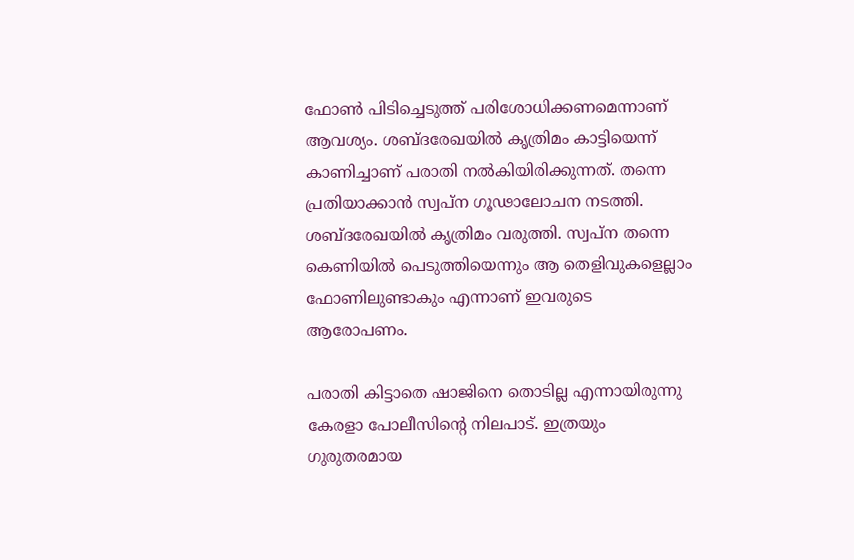ഫോൺ പിടിച്ചെടുത്ത് പരിശോധിക്കണമെന്നാണ് ആവശ്യം. ശബ്ദരേഖയിൽ കൃത്രിമം കാട്ടിയെന്ന് കാണിച്ചാണ് പരാതി നൽകിയിരിക്കുന്നത്. തന്നെ പ്രതിയാക്കാൻ സ്വപ്ന ഗൂഢാലോചന നടത്തി. ശബ്ദരേഖയിൽ കൃത്രിമം വരുത്തി. സ്വപ്ന തന്നെ കെണിയിൽ പെടുത്തിയെന്നും ആ തെളിവുകളെല്ലാം ഫോണിലുണ്ടാകും എന്നാണ് ഇവരുടെ ആരോപണം.

പരാതി കിട്ടാതെ ഷാജിനെ തൊടില്ല എന്നായിരുന്നു കേരളാ പോലീസിന്റെ നിലപാട്. ഇത്രയും ഗുരുതരമായ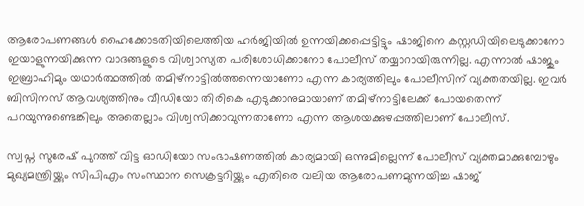ആരോപണങ്ങൾ ഹൈക്കോടതിയിലെത്തിയ ഹർജിയിൽ ഉന്നയിക്കപ്പെട്ടിട്ടും ഷാജിനെ കസ്റ്റഡിയിലെടുക്കാനോ ഇയാളുന്നയിക്കുന്ന വാദങ്ങളുടെ വിശ്വാസ്യത പരിശോധിക്കാനോ പോലീസ് തയ്യാറായിരുന്നില്ല. എന്നാൽ ഷാജും ഇബ്രാഹിമും യഥാർത്ഥത്തിൽ തമിഴ്നാട്ടിൽത്തന്നെയാണോ എന്ന കാര്യത്തിലും പോലീസിന് വ്യക്തതയില്ല. ഇവർ ബിസിനസ് ആവശ്യത്തിനും വീഡിയോ തിരികെ എടുക്കാനുമായാണ് തമിഴ്നാട്ടിലേക്ക് പോയതെന്ന് പറയുന്നുണ്ടെങ്കിലും അതെല്ലാം വിശ്വസിക്കാവുന്നതാണോ എന്ന ആശയക്കുഴപ്പത്തിലാണ് പോലീസ്.

സ്വപ്ന സുരേഷ് പുറത്ത് വിട്ട ഓഡിയോ സംഭാഷണത്തിൽ കാര്യമായി ഒന്നുമില്ലെന്ന് പോലീസ് വ്യക്തമാക്കുമ്പോഴും മുഖ്യമന്ത്രിയ്ക്കും സിപിഎം സംസ്ഥാന സെക്രട്ടറിയ്ക്കും എതിരെ വലിയ ആരോപണമുന്നയിച്ച ഷാജ്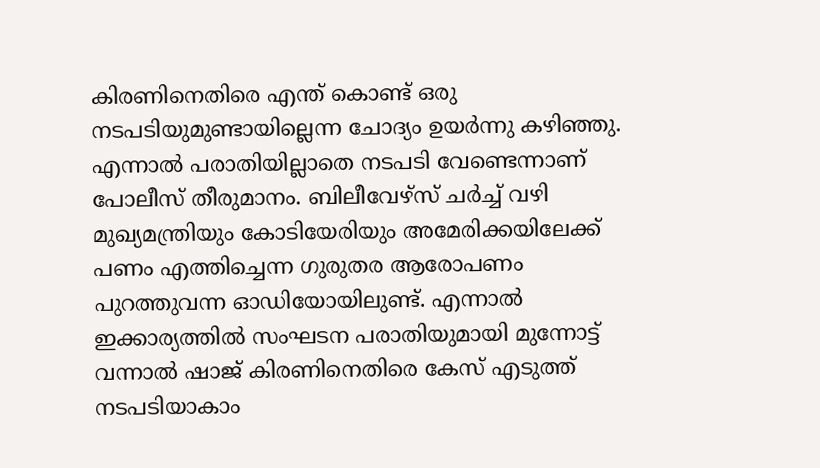കിരണിനെതിരെ എന്ത് കൊണ്ട് ഒരു നടപടിയുമുണ്ടായില്ലെന്ന ചോദ്യം ഉയർന്നു കഴിഞ്ഞു. എന്നാൽ പരാതിയില്ലാതെ നടപടി വേണ്ടെന്നാണ് പോലീസ് തീരുമാനം. ബിലീവേഴ്സ് ചർച്ച് വഴി മുഖ്യമന്ത്രിയും കോടിയേരിയും അമേരിക്കയിലേക്ക് പണം എത്തിച്ചെന്ന ഗുരുതര ആരോപണം പുറത്തുവന്ന ഓഡിയോയിലുണ്ട്. എന്നാൽ ഇക്കാര്യത്തിൽ സംഘടന പരാതിയുമായി മുന്നോട്ട് വന്നാൽ ഷാജ് കിരണിനെതിരെ കേസ് എടുത്ത് നടപടിയാകാം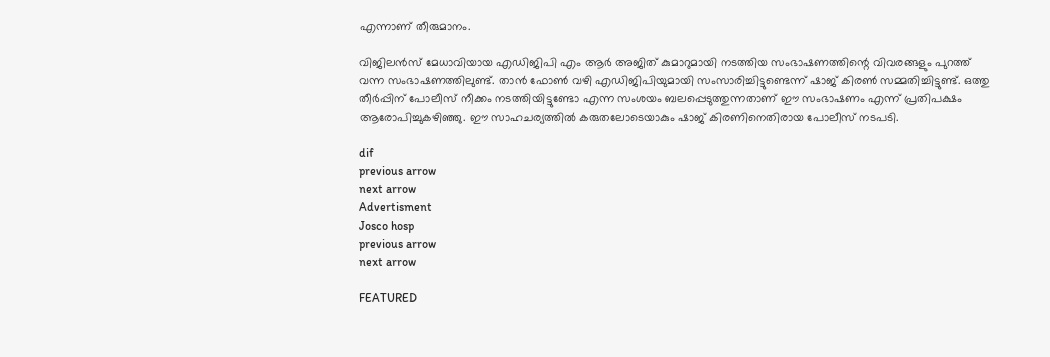എന്നാണ് തീരുമാനം.

വിജിലൻസ് മേധാവിയായ എഡിജിപി എം ആർ അജിത് കുമാറുമായി നടത്തിയ സംഭാഷണത്തിന്റെ വിവരങ്ങളും പുറത്ത് വന്ന സംഭാഷണത്തിലുണ്ട്. താൻ ഫോൺ വഴി എഡിജിപിയുമായി സംസാരിച്ചിട്ടുണ്ടെന്ന് ഷാജ് കിരൺ സമ്മതിച്ചിട്ടുണ്ട്. ഒത്തു തീർപ്പിന് പോലീസ് നീക്കം നടത്തിയിട്ടുണ്ടോ എന്ന സംശയം ബലപ്പെടുത്തുന്നതാണ് ഈ സംഭാഷണം എന്ന് പ്രതിപക്ഷം ആരോപിച്ചുകഴിഞ്ഞു. ഈ സാഹചര്യത്തിൽ കരുതലോടെയാകും ഷാജ് കിരണിനെതിരായ പോലീസ് നടപടി.

dif
previous arrow
next arrow
Advertisment
Josco hosp
previous arrow
next arrow

FEATURED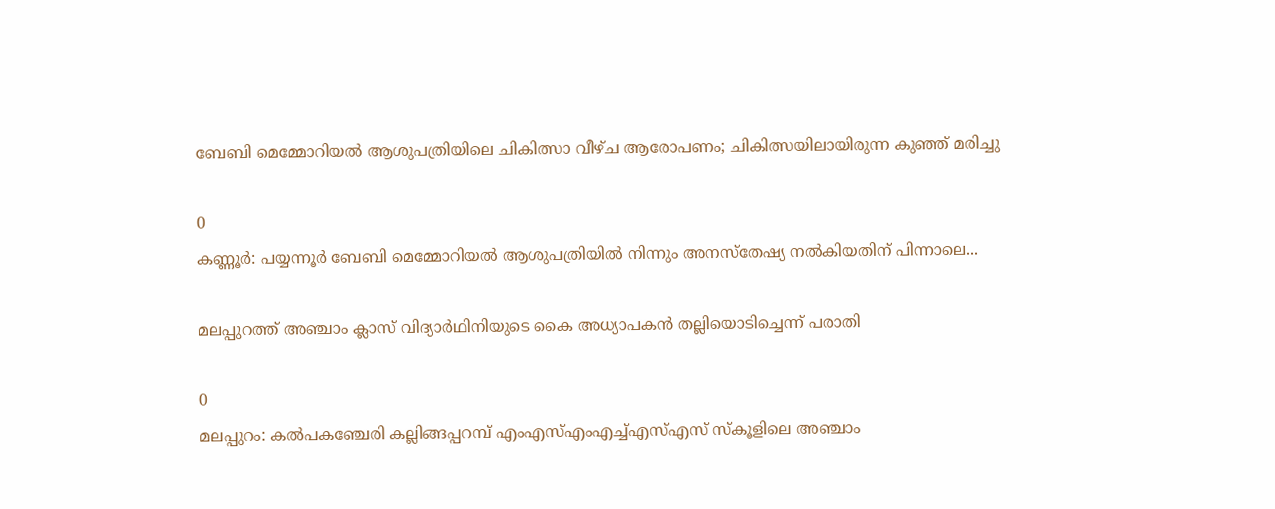ബേബി മെമ്മോറിയൽ ആശുപത്രിയിലെ ചികിത്സാ വീഴ്ച ആരോപണം; ചികിത്സയിലായിരുന്ന കുഞ്ഞ് മരിച്ചു

0
കണ്ണൂര്‍: പയ്യന്നൂര്‍ ബേബി മെമ്മോറിയല്‍ ആശുപത്രിയിൽ നിന്നും അനസ്തേഷ്യ നൽകിയതിന് പിന്നാലെ...

മലപ്പുറത്ത് അഞ്ചാം ക്ലാസ് വിദ്യാർഥിനിയുടെ കൈ അധ്യാപകൻ തല്ലിയൊടിച്ചെന്ന് പരാതി

0
മലപ്പുറം: കൽപകഞ്ചേരി കല്ലിങ്ങപ്പറമ്പ് എംഎസ്എംഎച്ച്എസ്എസ് സ്കൂളിലെ അഞ്ചാം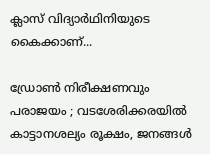ക്ലാസ് വിദ്യാർഥിനിയുടെ കൈക്കാണ്...

ഡ്രോൺ നിരീക്ഷണവും പരാജയം ; വടശേരിക്കരയിൽ കാട്ടാനശല്യം രൂക്ഷം, ജനങ്ങൾ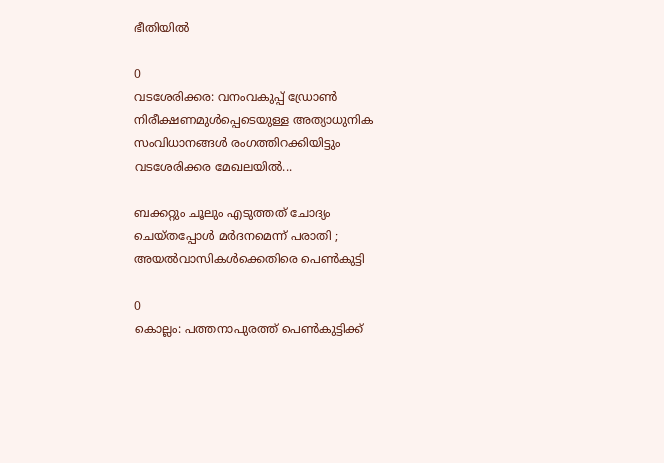ഭീതിയിൽ

0
വടശേരിക്കര: വനംവകുപ്പ് ഡ്രോൺ നിരീക്ഷണമുൾപ്പെടെയുള്ള അത്യാധുനിക സംവിധാനങ്ങൾ രംഗത്തിറക്കിയിട്ടും വടശേരിക്കര മേഖലയിൽ...

ബക്കറ്റും ചൂലും എടുത്തത് ചോദ്യം ചെയ്തപ്പോൾ മർദനമെന്ന് പരാതി ; അയൽവാസികൾക്കെതിരെ പെൺകുട്ടി

0
കൊല്ലം: പത്തനാപുരത്ത് പെണ്‍കുട്ടിക്ക്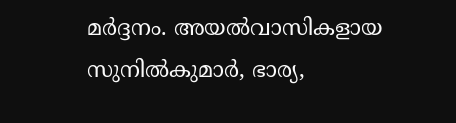മര്‍ദ്ദനം. അയല്‍വാസികളായ സുനില്‍കുമാര്‍, ഭാര്യ,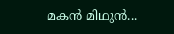മകന്‍ മിഥുന്‍...